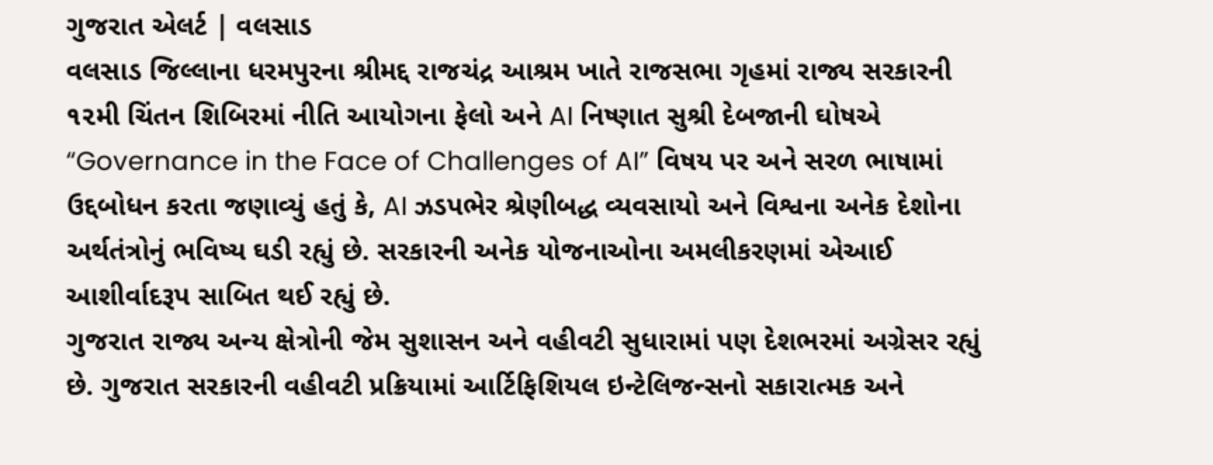ગુજરાત એલર્ટ | વલસાડ
વલસાડ જિલ્લાના ધરમપુરના શ્રીમદ્દ રાજચંદ્ર આશ્રમ ખાતે રાજસભા ગૃહમાં રાજ્ય સરકારની ૧૨મી ચિંતન શિબિરમાં નીતિ આયોગના ફેલો અને AI નિષ્ણાત સુશ્રી દેબજાની ઘોષએ “Governance in the Face of Challenges of AI” વિષય પર અને સરળ ભાષામાં ઉદ્દબોધન કરતા જણાવ્યું હતું કે, AI ઝડપભેર શ્રેણીબદ્ધ વ્યવસાયો અને વિશ્વના અનેક દેશોના અર્થતંત્રોનું ભવિષ્ય ઘડી રહ્યું છે. સરકારની અનેક યોજનાઓના અમલીકરણમાં એઆઈ આશીર્વાદરૂપ સાબિત થઈ રહ્યું છે.
ગુજરાત રાજ્ય અન્ય ક્ષેત્રોની જેમ સુશાસન અને વહીવટી સુધારામાં પણ દેશભરમાં અગ્રેસર રહ્યું છે. ગુજરાત સરકારની વહીવટી પ્રક્રિયામાં આર્ટિફિશિયલ ઇન્ટેલિજન્સનો સકારાત્મક અને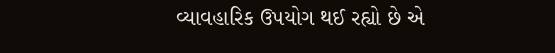વ્યાવહારિક ઉપયોગ થઈ રહ્યો છે એ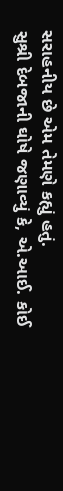સરાહનીય છે એમ તેમણે કહ્યું હતું.
સુશ્રી દેબજાની ઘોષે જણાવ્યું કે, એ.આઈ. કોઈ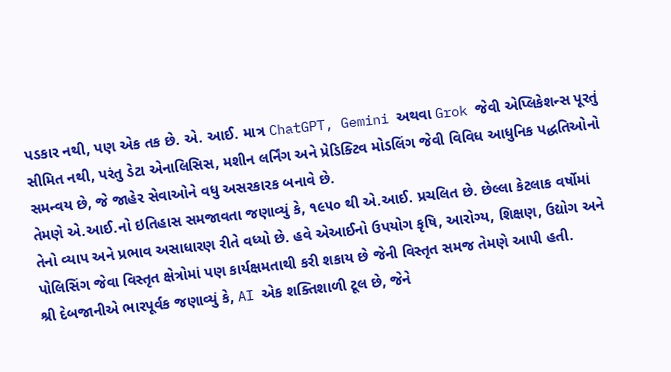પડકાર નથી, પણ એક તક છે. એ. આઈ. માત્ર ChatGPT, Gemini અથવા Grok જેવી એપ્લિકેશન્સ પૂરતું સીમિત નથી, પરંતુ ડેટા એનાલિસિસ, મશીન લર્નિંગ અને પ્રેડિક્ટિવ મોડલિંગ જેવી વિવિધ આધુનિક પદ્ધતિઓનો સમન્વય છે, જે જાહેર સેવાઓને વધુ અસરકારક બનાવે છે.
તેમણે એ.આઈ.નો ઇતિહાસ સમજાવતા જણાવ્યું કે, ૧૯૫૦ થી એ.આઈ. પ્રચલિત છે. છેલ્લા કેટલાક વર્ષોમાં તેનો વ્યાપ અને પ્રભાવ અસાધારણ રીતે વધ્યો છે. હવે એઆઈનો ઉપયોગ કૃષિ, આરોગ્ય, શિક્ષણ, ઉદ્યોગ અને પોલિસિંગ જેવા વિસ્તૃત ક્ષેત્રોમાં પણ કાર્યક્ષમતાથી કરી શકાય છે જેની વિસ્તૃત સમજ તેમણે આપી હતી.
શ્રી દેબજાનીએ ભારપૂર્વક જણાવ્યું કે, AI એક શક્તિશાળી ટૂલ છે, જેને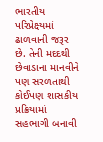ભારતીય પરિપ્રેક્ષ્યમાં ઢાળવાની જરૂર છે. તેની મદદથી છેવાડાના માનવીને પણ સરળતાથી કોઈપણ શાસકીય પ્રક્રિયામાં સહભાગી બનાવી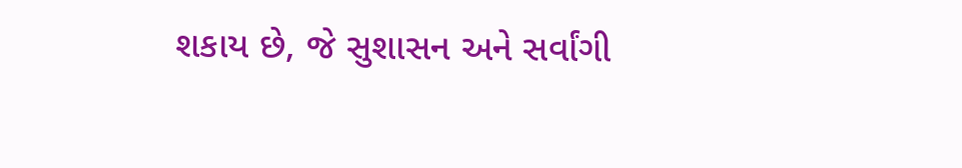શકાય છે, જે સુશાસન અને સર્વાંગી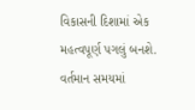વિકાસની દિશામાં એક મહત્વપૂર્ણ પગલું બનશે.
વર્તમાન સમયમાં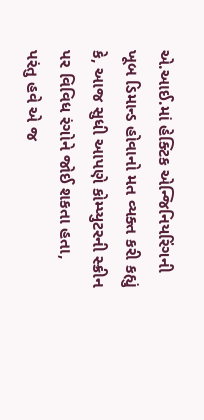એ.આઈ.માં હેક્ટિક એન્જિનિયરિંગની ખૂબ ડિમાન્ડ હોવાનો મત વ્યક્ત કરી કહ્યું કે, આજ સુધી આપણે કોમ્પ્યુટરની સ્ક્રીન પર વિવિધ રંગોને જોઈ શકતા હતા, પરંતુ હવે એ જ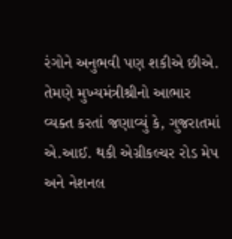રંગોને અનુભવી પણ શકીએ છીએ. તેમણે મુખ્યમંત્રીશ્રીનો આભાર વ્યક્ત કરતાં જણાવ્યું કે, ગુજરાતમાં એ.આઈ. થકી એગ્રીકલ્ચર રોડ મેપ અને નેશનલ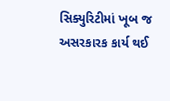સિક્યુરિટીમાં ખૂબ જ અસરકારક કાર્ય થઈ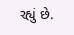રહ્યું છે.